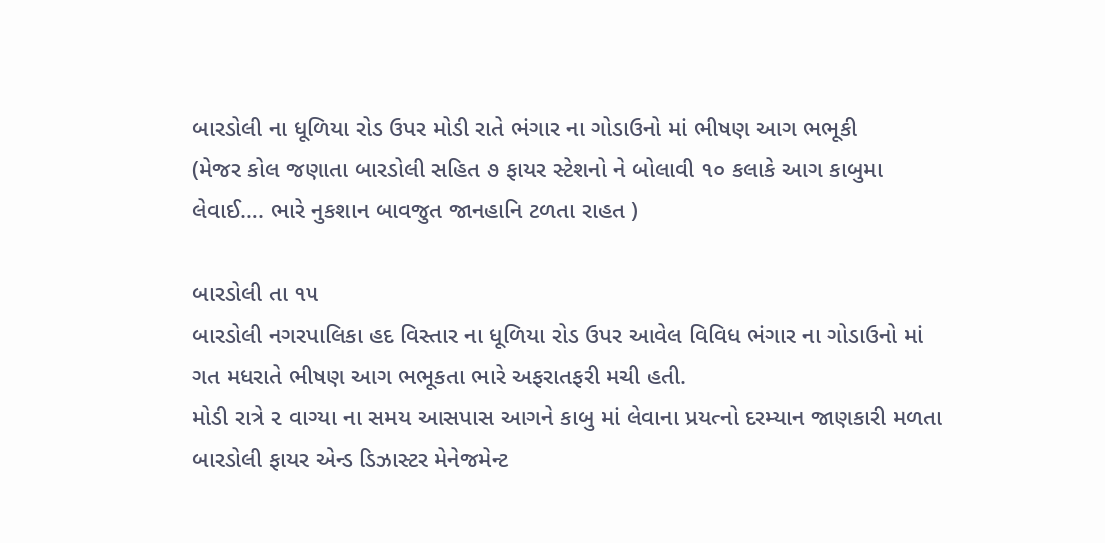બારડોલી ના ધૂળિયા રોડ ઉપર મોડી રાતે ભંગાર ના ગોડાઉનો માં ભીષણ આગ ભભૂકી
(મેજર કોલ જણાતા બારડોલી સહિત ૭ ફાયર સ્ટેશનો ને બોલાવી ૧૦ કલાકે આગ કાબુમા લેવાઈ…. ભારે નુકશાન બાવજુત જાનહાનિ ટળતા રાહત )

બારડોલી તા ૧૫
બારડોલી નગરપાલિકા હદ વિસ્તાર ના ધૂળિયા રોડ ઉપર આવેલ વિવિધ ભંગાર ના ગોડાઉનો માં ગત મધરાતે ભીષણ આગ ભભૂકતા ભારે અફરાતફરી મચી હતી.
મોડી રાત્રે ૨ વાગ્યા ના સમય આસપાસ આગને કાબુ માં લેવાના પ્રયત્નો દરમ્યાન જાણકારી મળતા બારડોલી ફાયર એન્ડ ડિઝાસ્ટર મેનેજમેન્ટ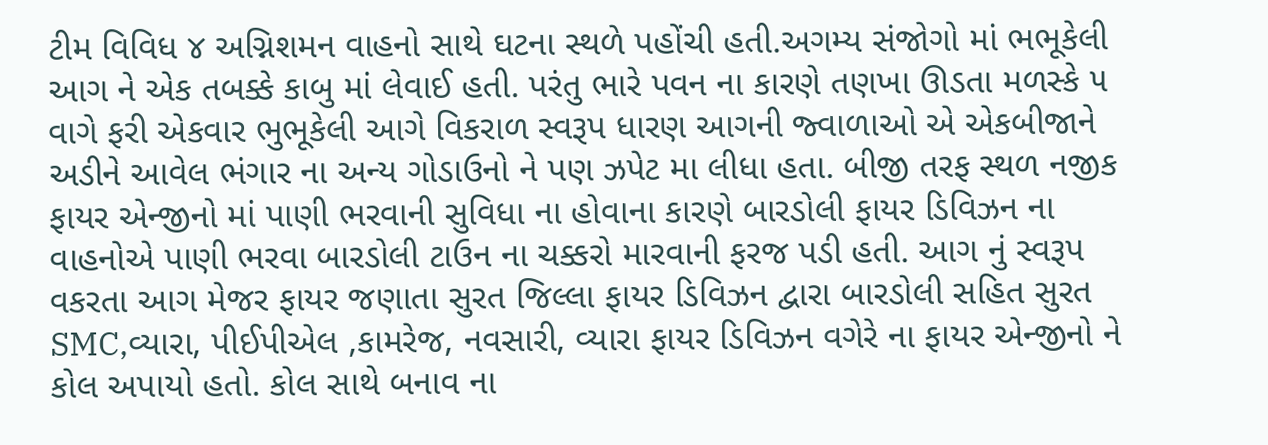ટીમ વિવિધ ૪ અગ્નિશમન વાહનો સાથે ઘટના સ્થળે પહોંચી હતી.અગમ્ય સંજોગો માં ભભૂકેલી આગ ને એક તબક્કે કાબુ માં લેવાઈ હતી. પરંતુ ભારે પવન ના કારણે તણખા ઊડતા મળસ્કે ૫ વાગે ફરી એકવાર ભુભૂકેલી આગે વિકરાળ સ્વરૂપ ધારણ આગની જ્વાળાઓ એ એકબીજાને અડીને આવેલ ભંગાર ના અન્ય ગોડાઉનો ને પણ ઝપેટ મા લીધા હતા. બીજી તરફ સ્થળ નજીક ફાયર એન્જીનો માં પાણી ભરવાની સુવિધા ના હોવાના કારણે બારડોલી ફાયર ડિવિઝન ના વાહનોએ પાણી ભરવા બારડોલી ટાઉન ના ચક્કરો મારવાની ફરજ પડી હતી. આગ નું સ્વરૂપ વકરતા આગ મેજર ફાયર જણાતા સુરત જિલ્લા ફાયર ડિવિઝન દ્વારા બારડોલી સહિત સુરત SMC,વ્યારા, પીઈપીએલ ,કામરેજ, નવસારી, વ્યારા ફાયર ડિવિઝન વગેરે ના ફાયર એન્જીનો ને કોલ અપાયો હતો. કોલ સાથે બનાવ ના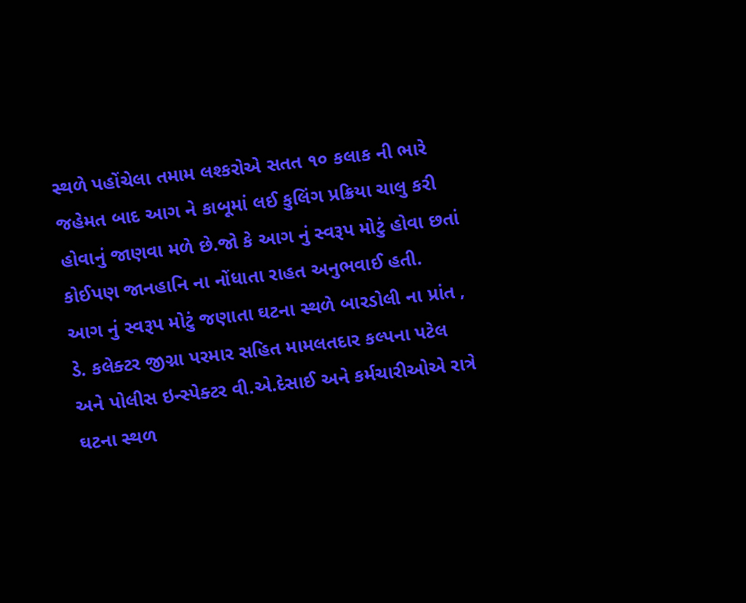સ્થળે પહોંચેલા તમામ લશ્કરોએ સતત ૧૦ કલાક ની ભારે જહેમત બાદ આગ ને કાબૂમાં લઈ કુલિંગ પ્રક્રિયા ચાલુ કરી હોવાનું જાણવા મળે છે.જો કે આગ નું સ્વરૂપ મોટું હોવા છતાં કોઈપણ જાનહાનિ ના નોંધાતા રાહત અનુભવાઈ હતી.
આગ નું સ્વરૂપ મોટું જણાતા ઘટના સ્થળે બારડોલી ના પ્રાંત , ડે. કલેક્ટર જીગ્ના પરમાર સહિત મામલતદાર કલ્પના પટેલ અને પોલીસ ઇન્સ્પેક્ટર વી.એ.દેસાઈ અને કર્મચારીઓએ રાત્રે ઘટના સ્થળ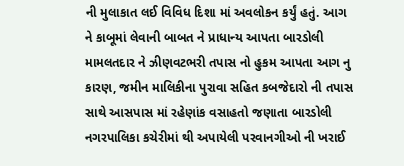ની મુલાકાત લઈ વિવિધ દિશા માં અવલોકન કર્યું હતું. આગ ને કાબૂમાં લેવાની બાબત ને પ્રાધાન્ય આપતા બારડોલી મામલતદાર ને ઝીણવટભરી તપાસ નો હુકમ આપતા આગ નુ કારણ, જમીન માલિકીના પુરાવા સહિત કબજેદારો ની તપાસ સાથે આસપાસ માં રહેણાંક વસાહતો જણાતા બારડોલી નગરપાલિકા કચેરીમાં થી અપાયેલી પરવાનગીઓ ની ખરાઈ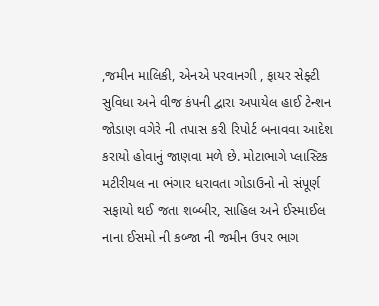,જમીન માલિકી, એનએ પરવાનગી , ફાયર સેફ્ટી સુવિધા અને વીજ કંપની દ્વારા અપાયેલ હાઈ ટેન્શન જોડાણ વગેરે ની તપાસ કરી રિપોર્ટ બનાવવા આદેશ કરાયો હોવાનું જાણવા મળે છે. મોટાભાગે પ્લાસ્ટિક મટીરીયલ ના ભંગાર ધરાવતા ગોડાઉનો નો સંપૂર્ણ સફાયો થઈ જતા શબ્બીર, સાહિલ અને ઈસ્માઈલ નાના ઈસમો ની કબ્જા ની જમીન ઉપર ભાગ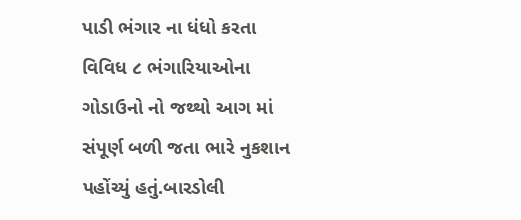પાડી ભંગાર ના ધંધો કરતા વિવિધ ૮ ભંગારિયાઓના ગોડાઉનો નો જથ્થો આગ માં સંપૂર્ણ બળી જતા ભારે નુકશાન પહોંચ્યું હતું.બારડોલી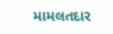મામલતદાર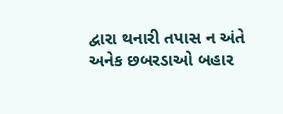દ્વારા થનારી તપાસ ન અંતે અનેક છબરડાઓ બહાર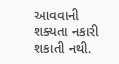આવવાની શક્યતા નકારી શકાતી નથી.